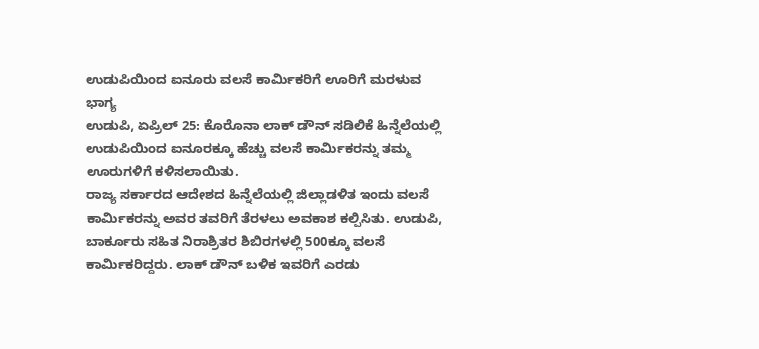ಉಡುಪಿಯಿಂದ ಐನೂರು ವಲಸೆ ಕಾರ್ಮಿಕರಿಗೆ ಊರಿಗೆ ಮರಳುವ ಭಾಗ್ಯ
ಉಡುಪಿ, ಏಪ್ರಿಲ್ 25: ಕೊರೊನಾ ಲಾಕ್ ಡೌನ್ ಸಡಿಲಿಕೆ ಹಿನ್ನೆಲೆಯಲ್ಲಿ ಉಡುಪಿಯಿಂದ ಐನೂರಕ್ಕೂ ಹೆಚ್ಚು ವಲಸೆ ಕಾರ್ಮಿಕರನ್ನು ತಮ್ಮ ಊರುಗಳಿಗೆ ಕಳಿಸಲಾಯಿತು.
ರಾಜ್ಯ ಸರ್ಕಾರದ ಆದೇಶದ ಹಿನ್ನೆಲೆಯಲ್ಲಿ ಜಿಲ್ಲಾಡಳಿತ ಇಂದು ವಲಸೆ ಕಾರ್ಮಿಕರನ್ನು ಅವರ ತವರಿಗೆ ತೆರಳಲು ಅವಕಾಶ ಕಲ್ಪಿಸಿತು. ಉಡುಪಿ, ಬಾರ್ಕೂರು ಸಹಿತ ನಿರಾಶ್ರಿತರ ಶಿಬಿರಗಳಲ್ಲಿ 500ಕ್ಕೂ ವಲಸೆ ಕಾರ್ಮಿಕರಿದ್ದರು. ಲಾಕ್ ಡೌನ್ ಬಳಿಕ ಇವರಿಗೆ ಎರಡು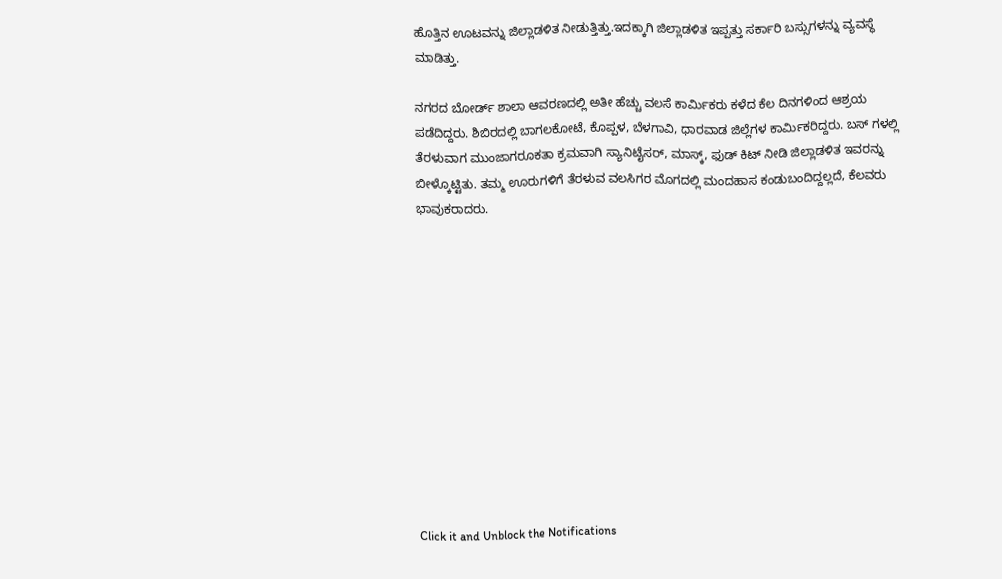ಹೊತ್ತಿನ ಊಟವನ್ನು ಜಿಲ್ಲಾಡಳಿತ ನೀಡುತ್ತಿತ್ತು.ಇದಕ್ಕಾಗಿ ಜಿಲ್ಲಾಡಳಿತ ಇಪ್ಪತ್ತು ಸರ್ಕಾರಿ ಬಸ್ಸುಗಳನ್ನು ವ್ಯವಸ್ಥೆ ಮಾಡಿತ್ತು.

ನಗರದ ಬೋರ್ಡ್ ಶಾಲಾ ಆವರಣದಲ್ಲಿ ಅತೀ ಹೆಚ್ಚು ವಲಸೆ ಕಾರ್ಮಿಕರು ಕಳೆದ ಕೆಲ ದಿನಗಳಿಂದ ಆಶ್ರಯ ಪಡೆದಿದ್ದರು. ಶಿಬಿರದಲ್ಲಿ ಬಾಗಲಕೋಟೆ, ಕೊಪ್ಪಳ, ಬೆಳಗಾವಿ, ಧಾರವಾಡ ಜಿಲ್ಲೆಗಳ ಕಾರ್ಮಿಕರಿದ್ದರು. ಬಸ್ ಗಳಲ್ಲಿ ತೆರಳುವಾಗ ಮುಂಜಾಗರೂಕತಾ ಕ್ರಮವಾಗಿ ಸ್ಯಾನಿಟೈಸರ್, ಮಾಸ್ಕ್, ಫುಡ್ ಕಿಟ್ ನೀಡಿ ಜಿಲ್ಲಾಡಳಿತ ಇವರನ್ನು ಬೀಳ್ಕೊಟ್ಟಿತು. ತಮ್ಮ ಊರುಗಳಿಗೆ ತೆರಳುವ ವಲಸಿಗರ ಮೊಗದಲ್ಲಿ ಮಂದಹಾಸ ಕಂಡುಬಂದಿದ್ದಲ್ಲದೆ, ಕೆಲವರು ಭಾವುಕರಾದರು.












Click it and Unblock the Notifications